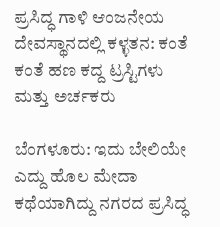ಪ್ರಸಿದ್ಧ ಗಾಳಿ ಆಂಜನೇಯ ದೇವಸ್ಥಾನದಲ್ಲಿ ಕಳ್ಳತನ: ಕಂತೆ ಕಂತೆ ಹಣ ಕದ್ದ ಟ್ರಸ್ಟಿಗಳು ಮತ್ತು ಅರ್ಚಕರು

ಬೆಂಗಳೂರು: ಇದು ಬೇಲಿಯೇ ಎದ್ದು ಹೊಲ ಮೇದಾ ಕಥೆಯಾಗಿದ್ದು ನಗರದ ಪ್ರಸಿದ್ಧ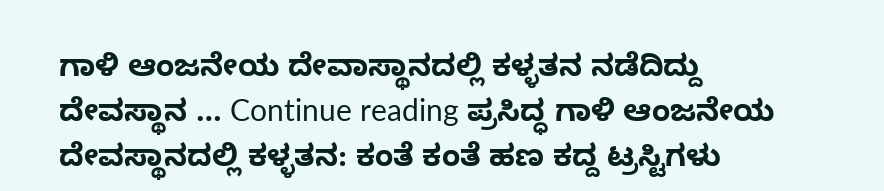ಗಾಳಿ ಆಂಜನೇಯ ದೇವಾಸ್ಥಾನದಲ್ಲಿ ಕಳ್ಳತನ ನಡೆದಿದ್ದು ದೇವಸ್ಥಾನ … Continue reading ಪ್ರಸಿದ್ಧ ಗಾಳಿ ಆಂಜನೇಯ ದೇವಸ್ಥಾನದಲ್ಲಿ ಕಳ್ಳತನ: ಕಂತೆ ಕಂತೆ ಹಣ ಕದ್ದ ಟ್ರಸ್ಟಿಗಳು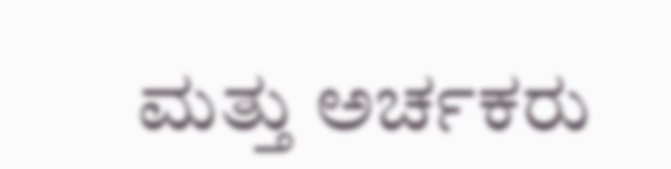ಮತ್ತು ಅರ್ಚಕರು